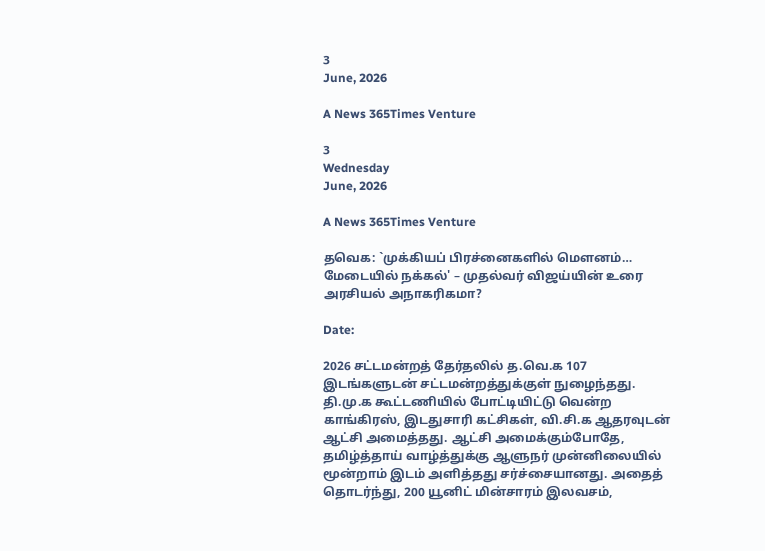3
June, 2026

A News 365Times Venture

3
Wednesday
June, 2026

A News 365Times Venture

தவெக: `முக்கியப் பிரச்னைகளில் மௌனம்… மேடையில் நக்கல்' – முதல்வர் விஜய்யின் உரை அரசியல் அநாகரிகமா?

Date:

2026 சட்டமன்றத் தேர்தலில் த.வெ.க 107 இடங்களுடன் சட்டமன்றத்துக்குள் நுழைந்தது. தி.மு.க கூட்டணியில் போட்டியிட்டு வென்ற காங்கிரஸ், இடதுசாரி கட்சிகள், வி.சி.க ஆதரவுடன் ஆட்சி அமைத்தது. ஆட்சி அமைக்கும்போதே, தமிழ்த்தாய் வாழ்த்துக்கு ஆளுநர் முன்னிலையில் மூன்றாம் இடம் அளித்தது சர்ச்சையானது. அதைத் தொடர்ந்து, 200 யூனிட் மின்சாரம் இலவசம்,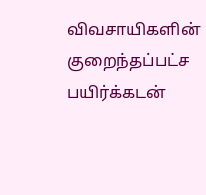விவசாயிகளின் குறைந்தப்பட்ச பயிர்க்கடன்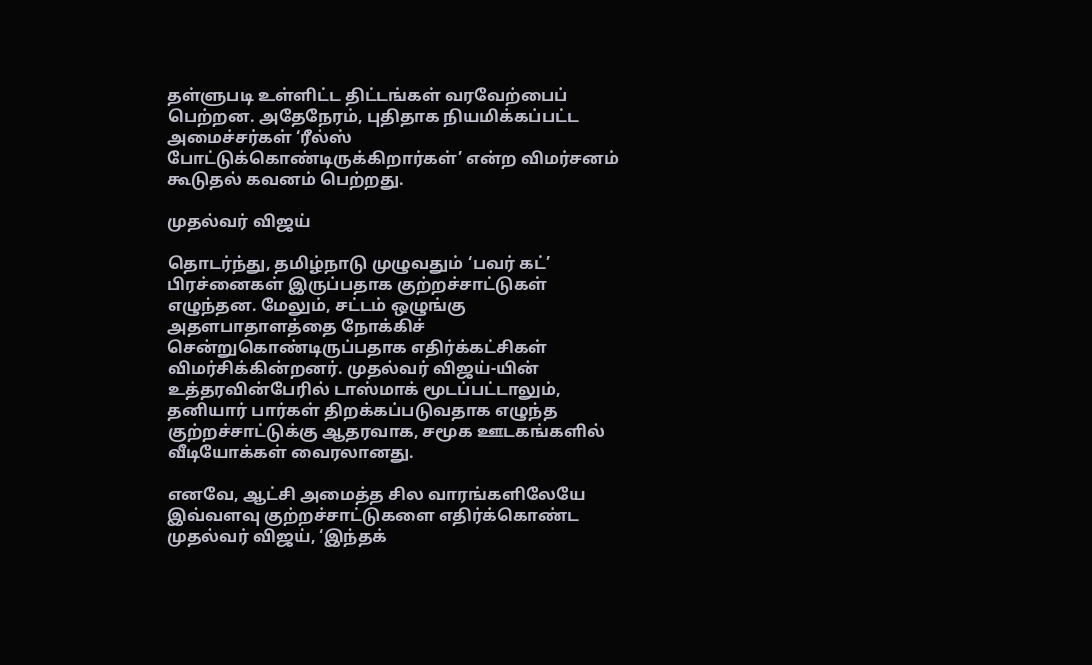தள்ளுபடி உள்ளிட்ட திட்டங்கள் வரவேற்பைப் பெற்றன. அதேநேரம், புதிதாக நியமிக்கப்பட்ட அமைச்சர்கள் ‘ரீல்ஸ் போட்டுக்கொண்டிருக்கிறார்கள்’ என்ற விமர்சனம் கூடுதல் கவனம் பெற்றது.

முதல்வர் விஜய்

தொடர்ந்து, தமிழ்நாடு முழுவதும் ‘பவர் கட்’ பிரச்னைகள் இருப்பதாக குற்றச்சாட்டுகள் எழுந்தன. மேலும், சட்டம் ஒழுங்கு அதளபாதாளத்தை நோக்கிச் சென்றுகொண்டிருப்பதாக எதிர்க்கட்சிகள் விமர்சிக்கின்றனர். முதல்வர் விஜய்-யின் உத்தரவின்பேரில் டாஸ்மாக் மூடப்பட்டாலும், தனியார் பார்கள் திறக்கப்படுவதாக எழுந்த குற்றச்சாட்டுக்கு ஆதரவாக, சமூக ஊடகங்களில் வீடியோக்கள் வைரலானது.

எனவே, ஆட்சி அமைத்த சில வாரங்களிலேயே இவ்வளவு குற்றச்சாட்டுகளை எதிர்க்கொண்ட முதல்வர் விஜய், ‘இந்தக்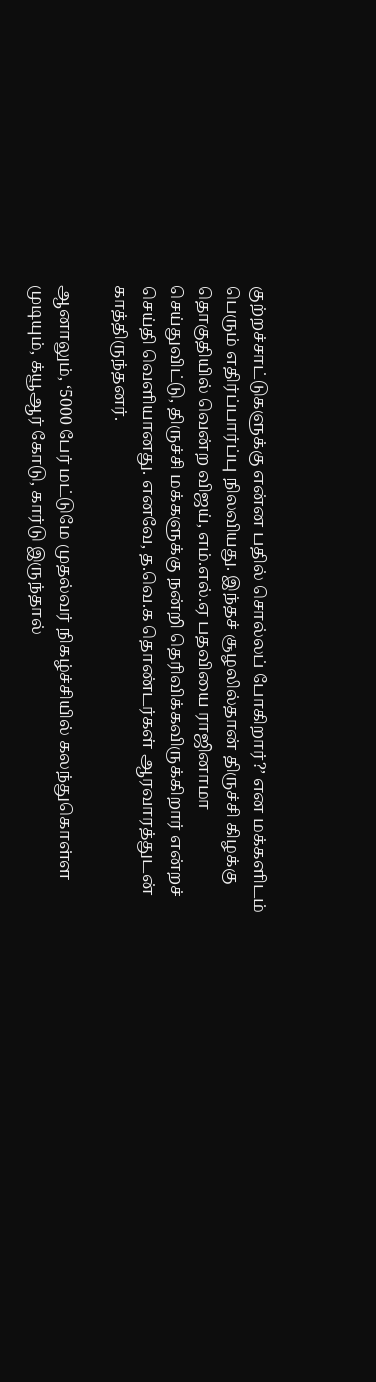குற்றச்சாட்டுகளுக்கு என்ன பதில் சொல்லப் போகிறார்?’ என மக்களிடம் பெரும் எதிர்ப்பார்ப்பு நிலவியது. இந்தச் சூழலில்தான் திருச்சி கிழக்கு தொகுதியில் வென்ற விஜய், எம்.எல்.ஏ பதவியை ராஜினாமா செய்துவிட்டு, திருச்சி மக்களுக்கு நன்றி தெரிவிக்கவிருக்கிறார் என்றச் செய்தி வெளியானது. எனவே, த.வெ.க தொண்டர்கள் ஆரவாரத்துடன் காத்திருந்தனர்.

ஆனாலும், ‘5000 பேர் மட்டுமே முதல்வர் நிகழ்ச்சியில் கலந்துகொள்ள முடியும், க்யூஆர் கோடு, கார்டு இருந்தால்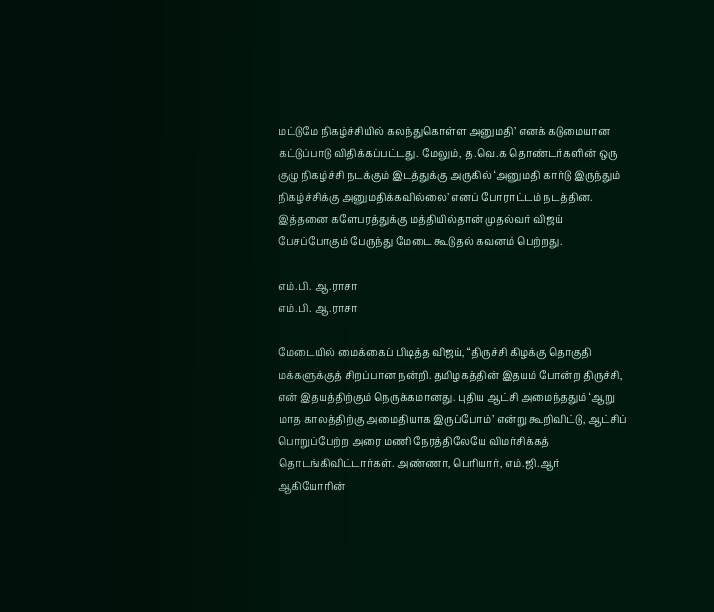மட்டுமே நிகழ்ச்சியில் கலந்துகொள்ள அனுமதி’ எனக் கடுமையான கட்டுப்பாடு விதிக்கப்பட்டது. மேலும், த.வெ.க தொண்டர்களின் ஒரு குழு நிகழ்ச்சி நடக்கும் இடத்துக்கு அருகில் ‘அனுமதி கார்டு இருந்தும் நிகழ்ச்சிக்கு அனுமதிக்கவில்லை’ எனப் போராட்டம் நடத்தின. இத்தனை களேபரத்துக்கு மத்தியில்தான் முதல்வர் விஜய் பேசப்போகும் பேருந்து மேடை கூடுதல் கவனம் பெற்றது.

எம்.பி. ஆ.ராசா
எம்.பி. ஆ.ராசா

மேடையில் மைக்கைப் பிடித்த விஜய், “திருச்சி கிழக்கு தொகுதி மக்களுக்குத் சிறப்பான நன்றி. தமிழகத்தின் இதயம் போன்ற திருச்சி, என் இதயத்திற்கும் நெருக்கமானது. புதிய ஆட்சி அமைந்ததும் ‘ஆறு மாத காலத்திற்கு அமைதியாக இருப்போம்’ என்று கூறிவிட்டு, ஆட்சிப் பொறுப்பேற்ற அரை மணி நேரத்திலேயே விமர்சிக்கத் தொடங்கிவிட்டார்கள். அண்ணா, பெரியார், எம்.ஜி.ஆர் ஆகியோரின்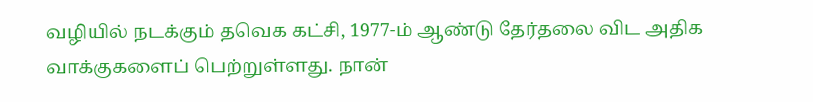வழியில் நடக்கும் தவெக கட்சி, 1977-ம் ஆண்டு தேர்தலை விட அதிக வாக்குகளைப் பெற்றுள்ளது. நான்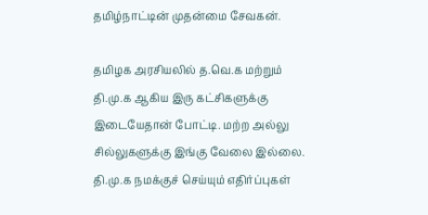தமிழ்நாட்டின் முதன்மை சேவகன்.

தமிழக அரசியலில் த.வெ.க மற்றும் தி.மு.க ஆகிய இரு கட்சிகளுக்கு இடையேதான் போட்டி. மற்ற அல்லு சில்லுகளுக்கு இங்கு வேலை இல்லை. தி.மு.க நமக்குச் செய்யும் எதிர்ப்புகள்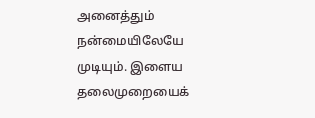அனைத்தும் நன்மையிலேயே முடியும். இளைய தலைமுறையைக்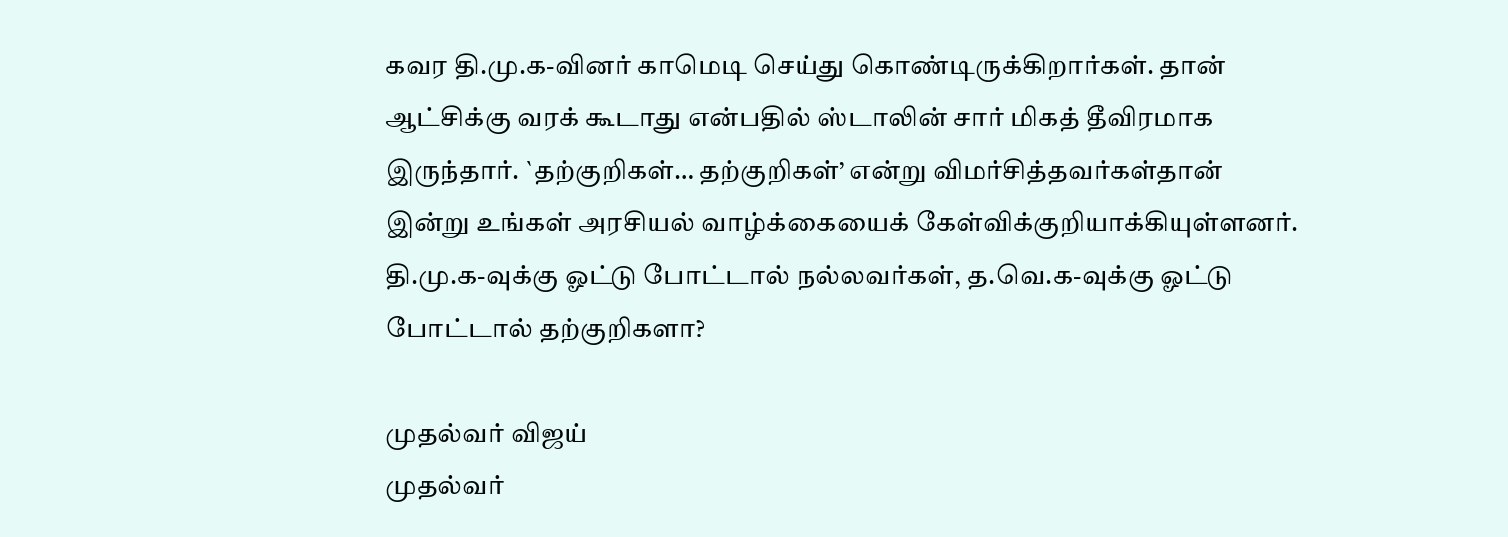கவர தி.மு.க-வினர் காமெடி செய்து கொண்டிருக்கிறார்கள். தான் ஆட்சிக்கு வரக் கூடாது என்பதில் ஸ்டாலின் சார் மிகத் தீவிரமாக இருந்தார். `தற்குறிகள்… தற்குறிகள்’ என்று விமர்சித்தவர்கள்தான் இன்று உங்கள் அரசியல் வாழ்க்கையைக் கேள்விக்குறியாக்கியுள்ளனர். தி.மு.க-வுக்கு ஓட்டு போட்டால் நல்லவர்கள், த.வெ.க-வுக்கு ஓட்டு போட்டால் தற்குறிகளா?

முதல்வர் விஜய்
முதல்வர்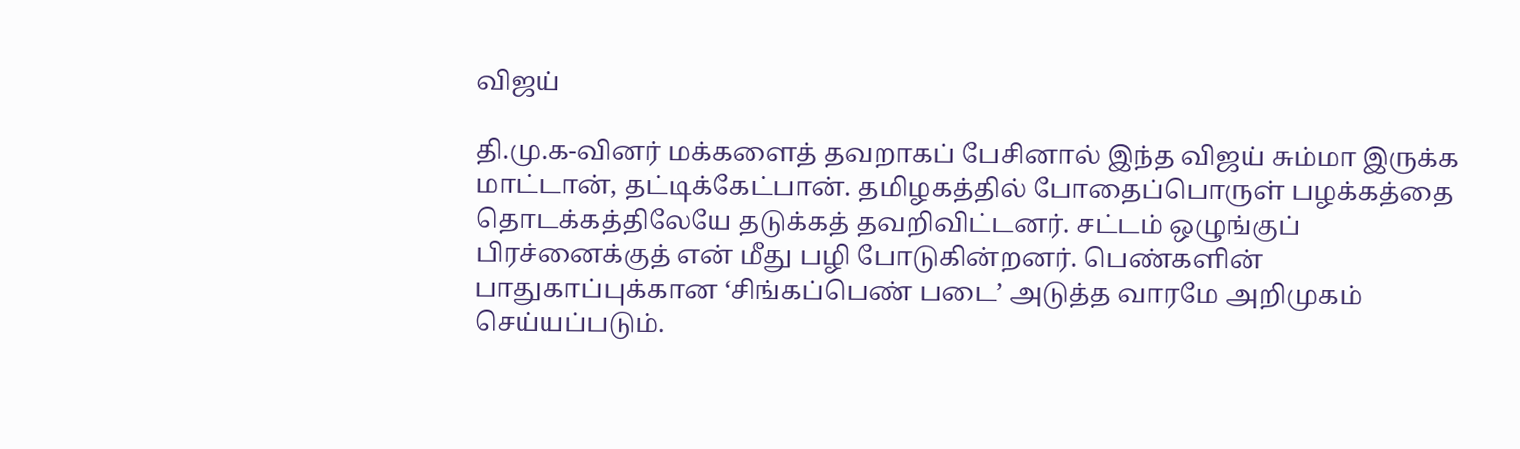விஜய்

தி.மு.க-வினர் மக்களைத் தவறாகப் பேசினால் இந்த விஜய் சும்மா இருக்க மாட்டான், தட்டிக்கேட்பான். தமிழகத்தில் போதைப்பொருள் பழக்கத்தை தொடக்கத்திலேயே தடுக்கத் தவறிவிட்டனர். சட்டம் ஒழுங்குப் பிரச்னைக்குத் என் மீது பழி போடுகின்றனர். பெண்களின் பாதுகாப்புக்கான ‘சிங்கப்பெண் படை’ அடுத்த வாரமே அறிமுகம் செய்யப்படும்.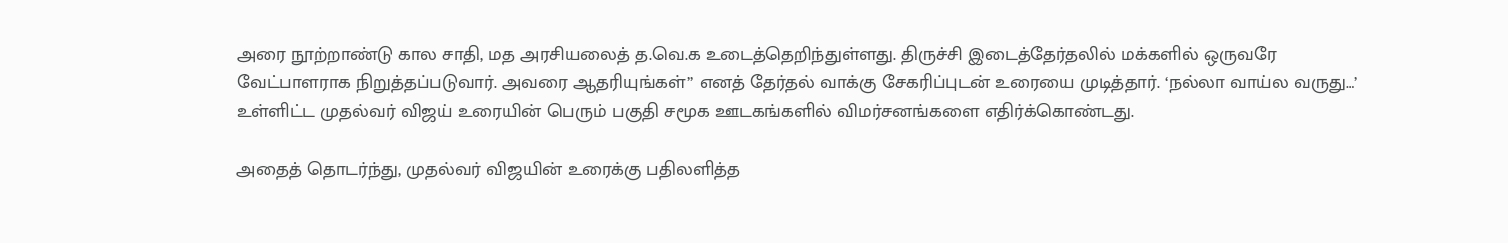அரை நூற்றாண்டு கால சாதி, மத அரசியலைத் த.வெ.க உடைத்தெறிந்துள்ளது. திருச்சி இடைத்தேர்தலில் மக்களில் ஒருவரே வேட்பாளராக நிறுத்தப்படுவார். அவரை ஆதரியுங்கள்” எனத் தேர்தல் வாக்கு சேகரிப்புடன் உரையை முடித்தார். ‘நல்லா வாய்ல வருது…’ உள்ளிட்ட முதல்வர் விஜய் உரையின் பெரும் பகுதி சமூக ஊடகங்களில் விமர்சனங்களை எதிர்க்கொண்டது.

அதைத் தொடர்ந்து, முதல்வர் விஜயின் உரைக்கு பதிலளித்த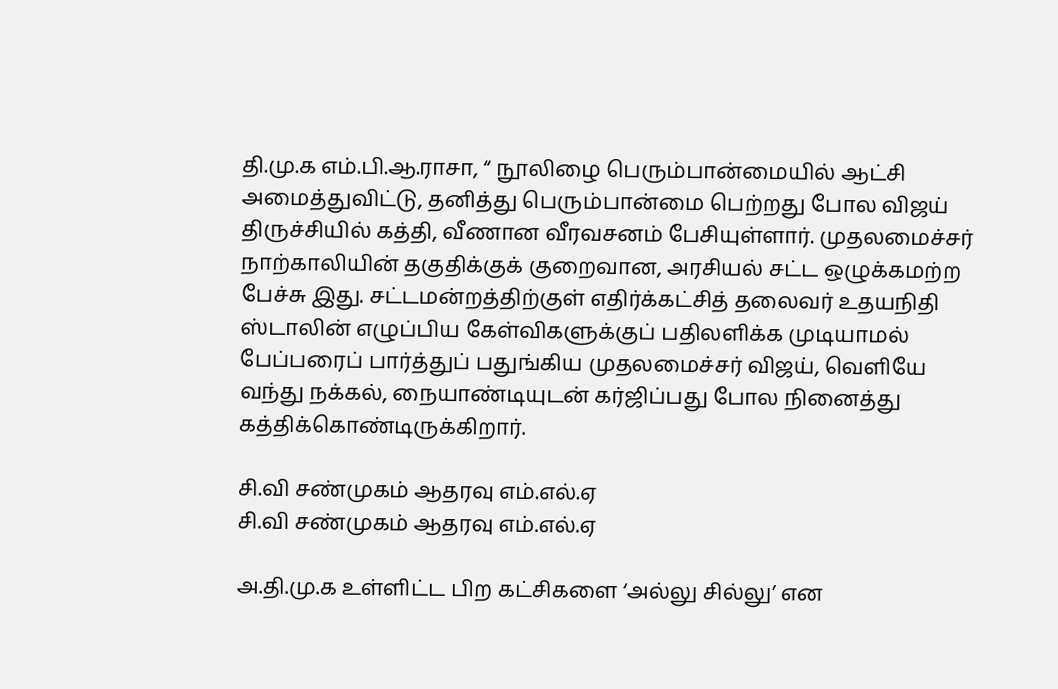தி.மு.க எம்.பி.ஆ.ராசா, “ நூலிழை பெரும்பான்மையில் ஆட்சி அமைத்துவிட்டு, தனித்து பெரும்பான்மை பெற்றது போல விஜய் திருச்சியில் கத்தி, வீணான வீரவசனம் பேசியுள்ளார். முதலமைச்சர் நாற்காலியின் தகுதிக்குக் குறைவான, அரசியல் சட்ட ஒழுக்கமற்ற பேச்சு இது. சட்டமன்றத்திற்குள் எதிர்க்கட்சித் தலைவர் உதயநிதி ஸ்டாலின் எழுப்பிய கேள்விகளுக்குப் பதிலளிக்க முடியாமல் பேப்பரைப் பார்த்துப் பதுங்கிய முதலமைச்சர் விஜய், வெளியே வந்து நக்கல், நையாண்டியுடன் கர்ஜிப்பது போல நினைத்து கத்திக்கொண்டிருக்கிறார்.

சி.வி சண்முகம் ஆதரவு எம்.எல்.ஏ
சி.வி சண்முகம் ஆதரவு எம்.எல்.ஏ

அ.தி.மு.க உள்ளிட்ட பிற கட்சிகளை ‘அல்லு சில்லு’ என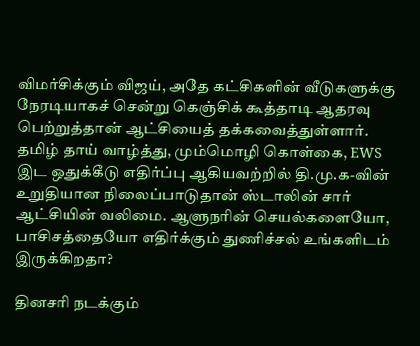விமர்சிக்கும் விஜய், அதே கட்சிகளின் வீடுகளுக்கு நேரடியாகச் சென்று கெஞ்சிக் கூத்தாடி ஆதரவு பெற்றுத்தான் ஆட்சியைத் தக்கவைத்துள்ளார். தமிழ் தாய் வாழ்த்து, மும்மொழி கொள்கை, EWS இட ஒதுக்கீடு எதிர்ப்பு ஆகியவற்றில் தி.மு.க-வின் உறுதியான நிலைப்பாடுதான் ஸ்டாலின் சார் ஆட்சியின் வலிமை. ஆளுநரின் செயல்களையோ, பாசிசத்தையோ எதிர்க்கும் துணிச்சல் உங்களிடம் இருக்கிறதா?

தினசரி நடக்கும்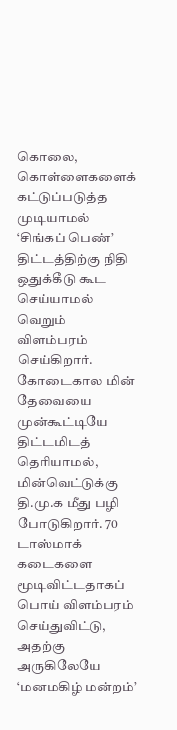கொலை, கொள்ளைகளைக் கட்டுப்படுத்த முடியாமல் ‘சிங்கப் பெண்’ திட்டத்திற்கு நிதி ஒதுக்கீடு கூட செய்யாமல் வெறும் விளம்பரம் செய்கிறார். கோடைகால மின் தேவையை முன்கூட்டியே திட்டமிடத் தெரியாமல், மின்வெட்டுக்கு தி.மு.க மீது பழி போடுகிறார். 70 டாஸ்மாக் கடைகளை மூடிவிட்டதாகப் பொய் விளம்பரம் செய்துவிட்டு, அதற்கு அருகிலேயே ‘மனமகிழ் மன்றம்’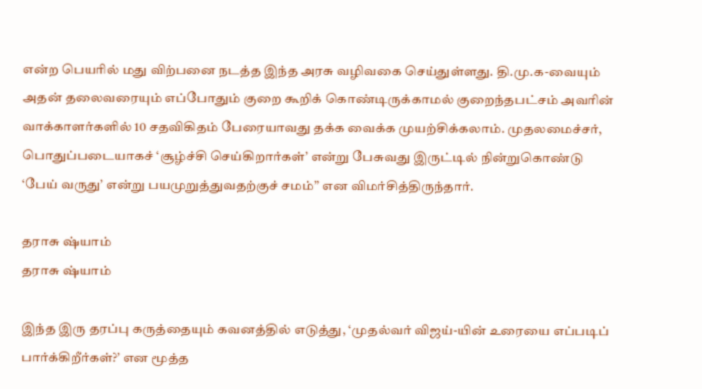என்ற பெயரில் மது விற்பனை நடத்த இந்த அரசு வழிவகை செய்துள்ளது. தி.மு.க-வையும் அதன் தலைவரையும் எப்போதும் குறை கூறிக் கொண்டிருக்காமல் குறைந்தபட்சம் அவரின் வாக்காளர்களில் 10 சதவிகிதம் பேரையாவது தக்க வைக்க முயற்சிக்கலாம். முதலமைச்சர், பொதுப்படையாகச் ‘சூழ்ச்சி செய்கிறார்கள்’ என்று பேசுவது இருட்டில் நின்றுகொண்டு ‘பேய் வருது’ என்று பயமுறுத்துவதற்குச் சமம்” என விமர்சித்திருந்தார்.

தராசு ஷ்யாம்
தராசு ஷ்யாம்

இந்த இரு தரப்பு கருத்தையும் கவனத்தில் எடுத்து, ‘முதல்வர் விஜய்-யின் உரையை எப்படிப் பார்க்கிறீர்கள்?’ என மூத்த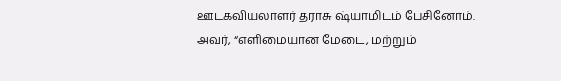ஊடகவியலாளர் தராசு ஷ்யாமிடம் பேசினோம். அவர், “எளிமையான மேடை, மற்றும்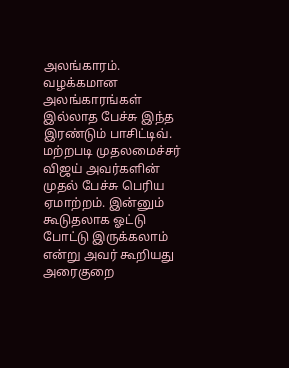அலங்காரம். வழக்கமான அலங்காரங்கள் இல்லாத பேச்சு இந்த இரண்டும் பாசிட்டிவ். மற்றபடி முதலமைச்சர் விஜய் அவர்களின் முதல் பேச்சு பெரிய ஏமாற்றம். இன்னும் கூடுதலாக ஓட்டு போட்டு இருக்கலாம் என்று அவர் கூறியது அரைகுறை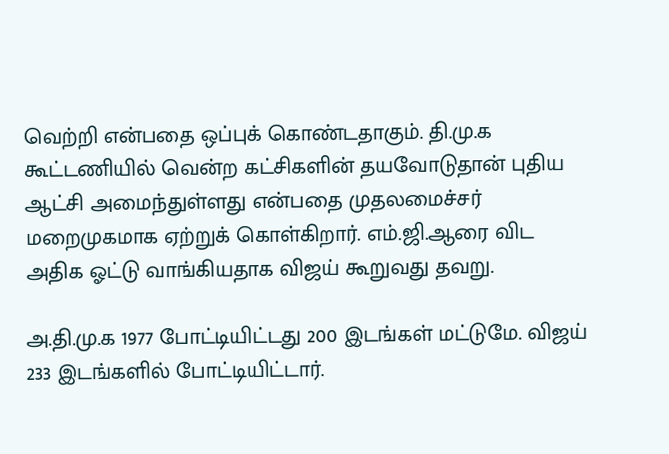வெற்றி என்பதை ஒப்புக் கொண்டதாகும். தி.மு.க கூட்டணியில் வென்ற கட்சிகளின் தயவோடுதான் புதிய ஆட்சி அமைந்துள்ளது என்பதை முதலமைச்சர் மறைமுகமாக ஏற்றுக் கொள்கிறார். எம்.ஜி.ஆரை விட அதிக ஓட்டு வாங்கியதாக விஜய் கூறுவது தவறு.

அ.தி.மு.க 1977 போட்டியிட்டது 200 இடங்கள் மட்டுமே. விஜய் 233 இடங்களில் போட்டியிட்டார்.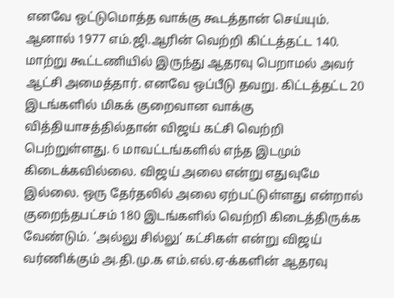எனவே ஒட்டுமொத்த வாக்கு கூடத்தான் செய்யும். ஆனால் 1977 எம்.ஜி.ஆரின் வெற்றி கிட்டத்தட்ட 140. மாற்று கூட்டணியில் இருந்து ஆதரவு பெறாமல் அவர் ஆட்சி அமைத்தார். எனவே ஒப்பீடு தவறு. கிட்டத்தட்ட 20 இடங்களில் மிகக் குறைவான வாக்கு வித்தியாசத்தில்தான் விஜய் கட்சி வெற்றி பெற்றுள்ளது. 6 மாவட்டங்களில் எந்த இடமும் கிடைக்கவில்லை. விஜய் அலை என்று எதுவுமே இல்லை. ஒரு தேர்தலில் அலை ஏற்பட்டுள்ளது என்றால் குறைந்தபட்சம் 180 இடங்களில் வெற்றி கிடைத்திருக்க வேண்டும். ‘அல்லு சில்லு’ கட்சிகள் என்று விஜய் வர்ணிக்கும் அ.தி.மு.க எம்.எல்.ஏ-க்களின் ஆதரவு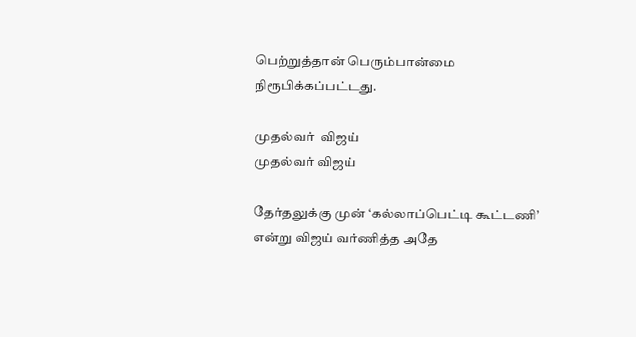பெற்றுத்தான் பெரும்பான்மை நிரூபிக்கப்பட்டது.

முதல்வர்  விஜய்
முதல்வர் விஜய்

தேர்தலுக்கு முன் ‘கல்லாப்பெட்டி கூட்டணி’ என்று விஜய் வர்ணித்த அதே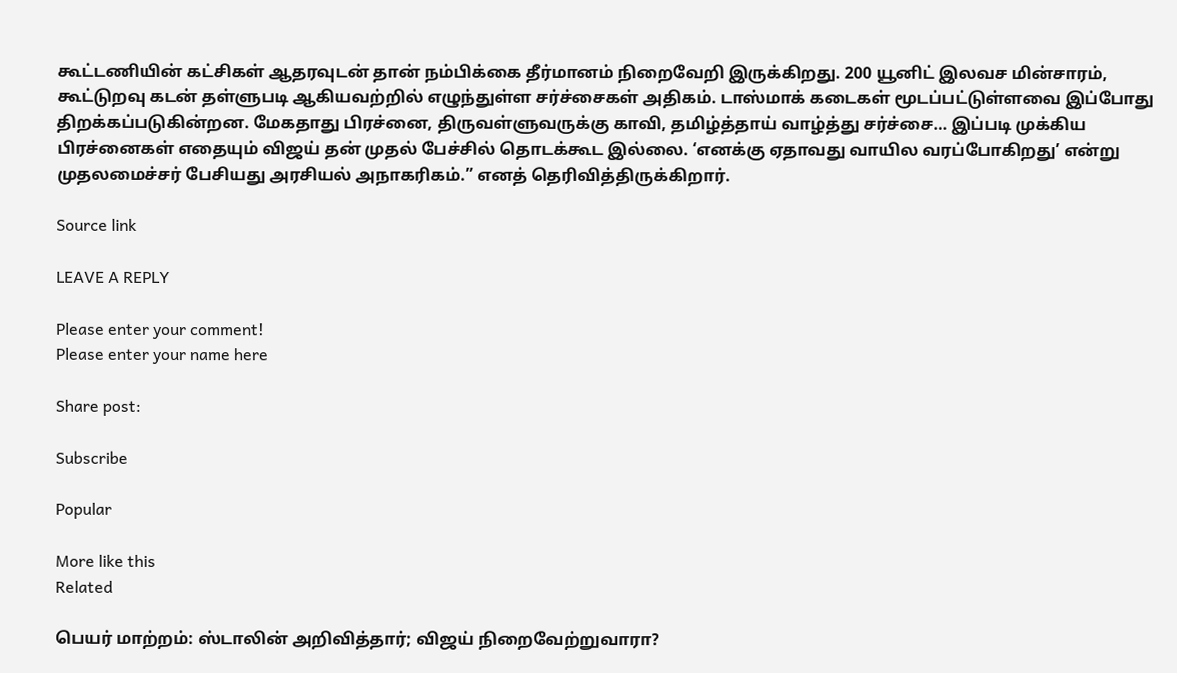கூட்டணியின் கட்சிகள் ஆதரவுடன் தான் நம்பிக்கை தீர்மானம் நிறைவேறி இருக்கிறது. 200 யூனிட் இலவச மின்சாரம், கூட்டுறவு கடன் தள்ளுபடி ஆகியவற்றில் எழுந்துள்ள சர்ச்சைகள் அதிகம். டாஸ்மாக் கடைகள் மூடப்பட்டுள்ளவை இப்போது திறக்கப்படுகின்றன. மேகதாது பிரச்னை, திருவள்ளுவருக்கு காவி, தமிழ்த்தாய் வாழ்த்து சர்ச்சை… இப்படி முக்கிய பிரச்னைகள் எதையும் விஜய் தன் முதல் பேச்சில் தொடக்கூட இல்லை. ‘எனக்கு ஏதாவது வாயில வரப்போகிறது’ என்று முதலமைச்சர் பேசியது அரசியல் அநாகரிகம்.” எனத் தெரிவித்திருக்கிறார்.

Source link

LEAVE A REPLY

Please enter your comment!
Please enter your name here

Share post:

Subscribe

Popular

More like this
Related

பெயர் மாற்றம்: ஸ்டாலின் அறிவித்தார்; விஜய் நிறைவேற்றுவாரா?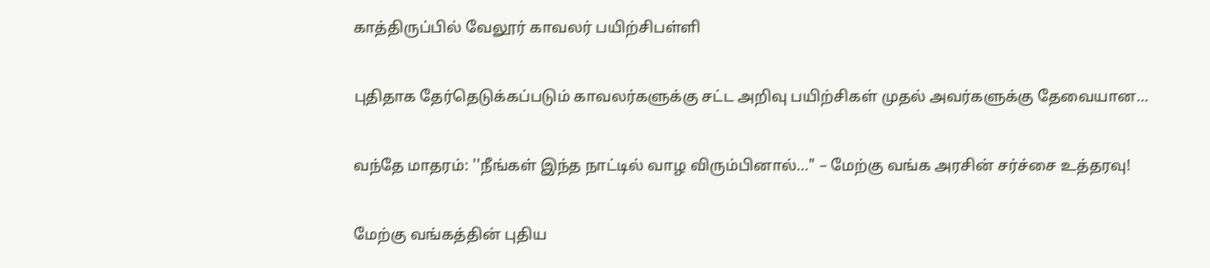காத்திருப்பில் வேலூர் காவலர் பயிற்சிபள்ளி

புதிதாக தேர்தெடுக்கப்படும் காவலர்களுக்கு சட்ட அறிவு பயிற்சிகள் முதல் அவர்களுக்கு தேவையான...

வந்தே மாதரம்: ''நீங்கள் இந்த நாட்டில் வாழ விரும்பினால்…" – மேற்கு வங்க அரசின் சர்ச்சை உத்தரவு!

மேற்கு வங்கத்தின் புதிய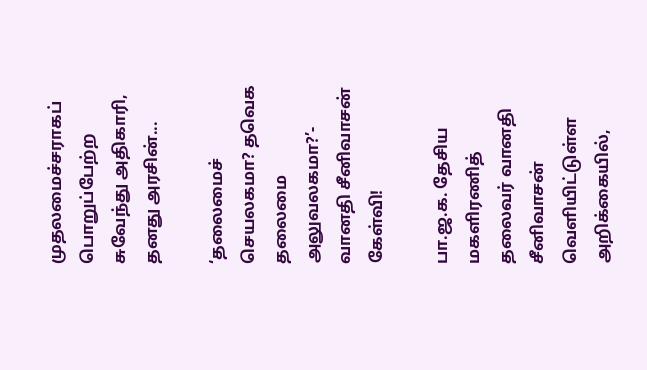முதலமைச்சராகப் பொறுப்பேற்ற சுவேந்து அதிகாரி, தனது அரசின்...

‘தலைமைச் செயலகமா? தவெக தலைமை அலுவலகமா?’- வானதி சீனிவாசன் கேள்வி!

பா.ஜ.க. தேசிய மகளிரணித் தலைவர் வானதி சீனிவாசன் வெளியிட்டுள்ள அறிக்கையில்,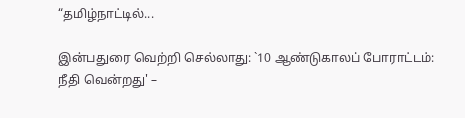“தமிழ்நாட்டில்...

இன்பதுரை வெற்றி செல்லாது: `10 ஆண்டுகாலப் போராட்டம்: நீதி வென்றது' –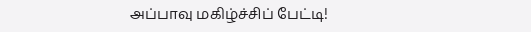அப்பாவு மகிழ்ச்சிப் பேட்டி!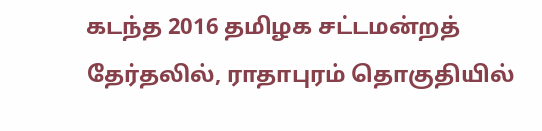கடந்த 2016 தமிழக சட்டமன்றத் தேர்தலில், ராதாபுரம் தொகுதியில்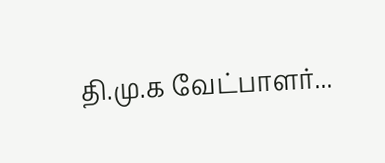தி.மு.க வேட்பாளர்...